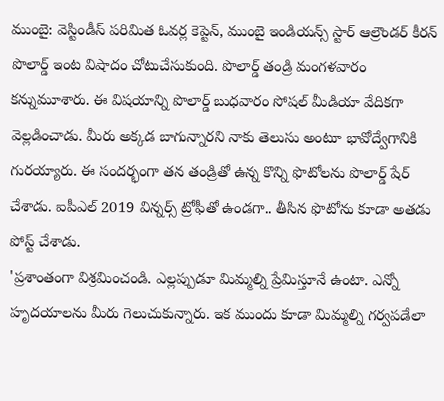ముంబై: వెస్టిండీస్ పరిమిత ఓవర్ల కెప్టెన్, ముంబై ఇండియన్స్ స్టార్ ఆల్రౌండర్ కీరన్ పొలార్డ్ ఇంట విషాదం చోటుచేసుకుంది. పొలార్డ్ తండ్రి మంగళవారం కన్నుమూశారు. ఈ విషయాన్ని పొలార్డ్ బుధవారం సోషల్ మీడియా వేదికగా వెల్లడించాడు. మీరు అక్కడ బాగున్నారని నాకు తెలుసు అంటూ భావోద్వేగానికి గురయ్యారు. ఈ సందర్భంగా తన తండ్రితో ఉన్న కొన్ని ఫొటోలను పొలార్డ్ షేర్ చేశాడు. ఐపీఎల్ 2019 విన్నర్స్ ట్రోఫీతో ఉండగా.. తీసిన ఫొటోను కూడా అతడు పోస్ట్ చేశాడు.
'ప్రశాంతంగా విశ్రమించండి. ఎల్లప్పుడూ మిమ్మల్ని ప్రేమిస్తూనే ఉంటా. ఎన్నో హృదయాలను మీరు గెలుచుకున్నారు. ఇక ముందు కూడా మిమ్మల్ని గర్వపడేలా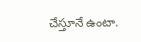చేస్తూనే ఉంటా.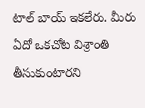టాల్ బాయ్ ఇకలేరు. మీరు ఏదో ఒకచోట విశ్రాంతి తీసుకుంటారని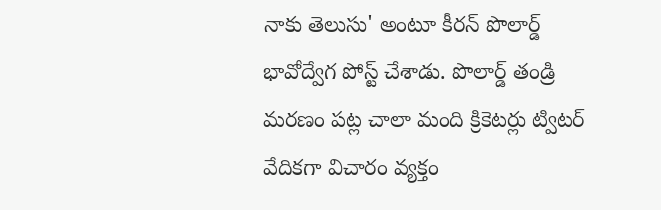నాకు తెలుసు' అంటూ కీరన్ పొలార్డ్ భావోద్వేగ పోస్ట్ చేశాడు. పొలార్డ్ తండ్రి మరణం పట్ల చాలా మంది క్రికెటర్లు ట్విటర్ వేదికగా విచారం వ్యక్తం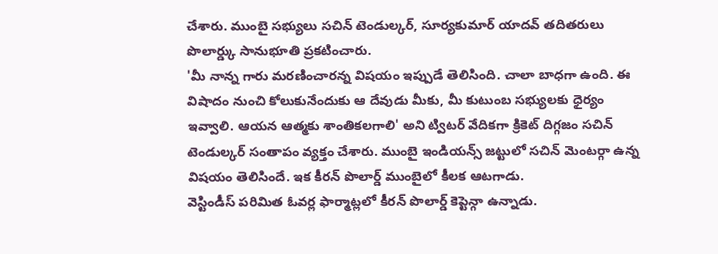చేశారు. ముంబై సభ్యులు సచిన్ టెండుల్కర్, సూర్యకుమార్ యాదవ్ తదితరులు పొలార్డ్కు సానుభూతి ప్రకటించారు.
'మీ నాన్న గారు మరణించారన్న విషయం ఇప్పుడే తెలిసింది. చాలా బాధగా ఉంది. ఈ విషాదం నుంచి కోలుకునేందుకు ఆ దేవుడు మీకు, మీ కుటుంబ సభ్యులకు ధైర్యం ఇవ్వాలి. ఆయన ఆత్మకు శాంతికలగాలి' అని ట్విటర్ వేదికగా క్రికెట్ దిగ్గజం సచిన్ టెండుల్కర్ సంతాపం వ్యక్తం చేశారు. ముంబై ఇండియన్స్ జట్టులో సచిన్ మెంటర్గా ఉన్న విషయం తెలిసిందే. ఇక కీరన్ పొలార్డ్ ముంబైలో కీలక ఆటగాడు.
వెస్టిండీస్ పరిమిత ఓవర్ల ఫార్మాట్లలో కీరన్ పొలార్డ్ కెప్టెన్గా ఉన్నాడు.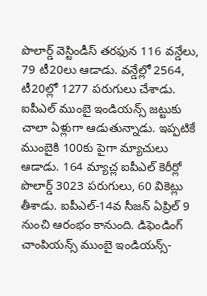పొలార్డ్ వెస్టిండీస్ తరఫున 116 వన్డేలు, 79 టీ20లు ఆడాడు. వన్డేల్లో 2564, టీ20ల్లో 1277 పరుగులు చేశాడు. ఐపీఎల్ ముంబై ఇండియన్స్ జట్టుకు చాలా ఏళ్లుగా ఆడుతున్నాడు. ఇప్పటికే ముంబైకి 100కు పైగా మ్యాచులు ఆడాడు. 164 మ్యాచ్ల ఐపీఎల్ కెరీర్లో పొలార్డ్ 3023 పరుగులు, 60 వికెట్లు తీశాడు. ఐపీఎల్-14వ సీజన్ ఏప్రిల్ 9 నుంచి ఆరంభం కానుంది. డిఫెండింగ్ చాంపియన్స్ ముంబై ఇండియన్స్-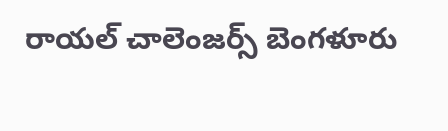రాయల్ చాలెంజర్స్ బెంగళూరు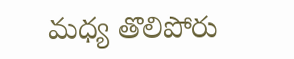మధ్య తొలిపోరు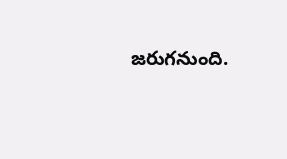జరుగనుంది.